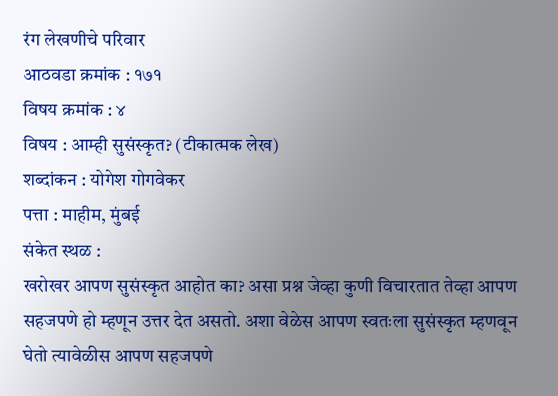रंग लेखणीचे परिवार
आठवडा क्रमांक : १७१
विषय क्रमांक : ४
विषय : आम्ही सुसंस्कृत? (टीकात्मक लेख)
शब्दांकन : योगेश गोगवेकर
पत्ता : माहीम, मुंबई
संकेत स्थळ :
खरोखर आपण सुसंस्कृत आहोत का? असा प्रश्न जेव्हा कुणी विचारतात तेव्हा आपण सहजपणे हो म्हणून उत्तर देत असतो. अशा वेळेस आपण स्वतःला सुसंस्कृत म्हणवून घेतो त्यावेळीस आपण सहजपणे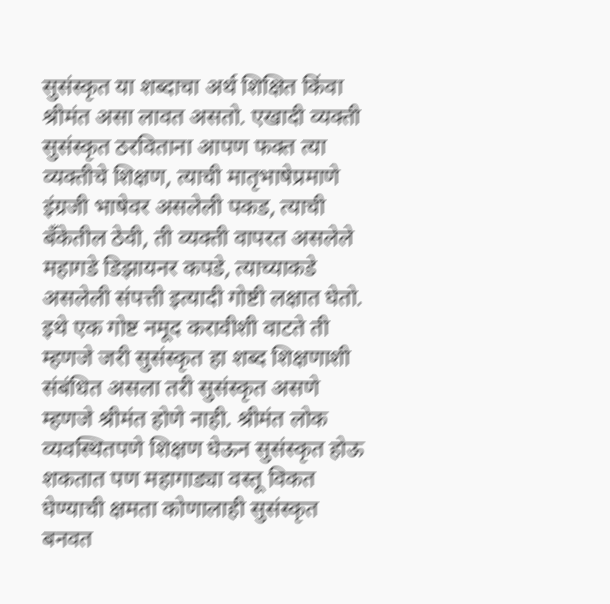सुसंस्कृत या शब्दाचा अर्थ शिक्षित किंवा श्रीमंत असा लावत असतो. एखादी व्यक्ती सुसंस्कृत ठरविताना आपण फक्त त्या व्यक्तीचे शिक्षण, त्याची मातृभाषेप्रमाणे इंग्रजी भाषेवर असलेली पकड, त्याची बँकेतील ठेवी, ती व्यक्ती वापरत असलेले महागडे डिझायनर कपडे, त्याच्याकडे असलेली संपत्ती इत्यादी गोष्टी लक्षात घेतो. इथे एक गोष्ट नमूद करावीशी वाटते ती म्हणजे जरी सुसंस्कृत हा शब्द शिक्षणाशी संबंधित असला तरी सुसंस्कृत असणे म्हणजे श्रीमंत होणे नाही. श्रीमंत लोक व्यवस्थितपणे शिक्षण घेऊन सुसंस्कृत होऊ शकतात पण महागाड्या वस्तू विकत घेण्याची क्षमता कोणालाही सुसंस्कृत बनवत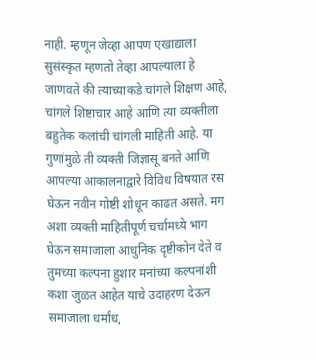नाही. म्हणून जेव्हा आपण एखाद्याला सुसंस्कृत म्हणतो तेव्हा आपल्याला हे जाणवते की त्याच्याकडे चांगले शिक्षण आहे, चांगले शिष्टाचार आहे आणि त्या व्यक्तीला बहुतेक कलांची चांगली माहिती आहे. या गुणांमुळे ती व्यक्ती जिज्ञासू बनते आणि आपल्या आकालनाद्वारे विविध विषयात रस घेऊन नवीन गोष्टी शोधून काढत असते. मग अशा व्यक्ती माहितीपूर्ण चर्चामध्ये भाग घेऊन समाजाला आधुनिक दृष्टीकोन देते व तुमच्या कल्पना हुशार मनांच्या कल्पनांशी कशा जुळत आहेत याचे उदाहरण देऊन समाजाला धर्मांध,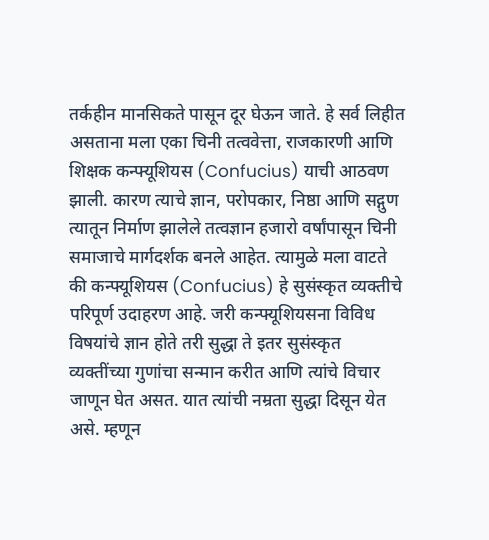तर्कहीन मानसिकते पासून दूर घेऊन जाते. हे सर्व लिहीत असताना मला एका चिनी तत्ववेत्ता, राजकारणी आणि शिक्षक कन्फ्यूशियस (Confucius) याची आठवण झाली. कारण त्याचे ज्ञान, परोपकार, निष्ठा आणि सद्गुण त्यातून निर्माण झालेले तत्वज्ञान हजारो वर्षांपासून चिनी समाजाचे मार्गदर्शक बनले आहेत. त्यामुळे मला वाटते की कन्फ्यूशियस (Confucius) हे सुसंस्कृत व्यक्तीचे परिपूर्ण उदाहरण आहे. जरी कन्फ्यूशियसना विविध विषयांचे ज्ञान होते तरी सुद्धा ते इतर सुसंस्कृत व्यक्तींच्या गुणांचा सन्मान करीत आणि त्यांचे विचार जाणून घेत असत. यात त्यांची नम्रता सुद्धा दिसून येत असे. म्हणून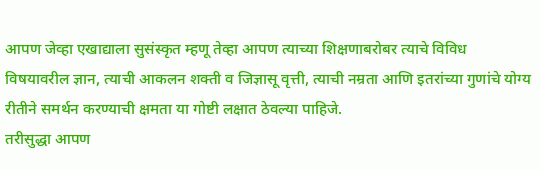आपण जेव्हा एखाद्याला सुसंस्कृत म्हणू तेव्हा आपण त्याच्या शिक्षणाबरोबर त्याचे विविध विषयावरील ज्ञान, त्याची आकलन शक्ती व जिज्ञासू वृत्ती, त्याची नम्रता आणि इतरांच्या गुणांचे योग्य रीतीने समर्थन करण्याची क्षमता या गोष्टी लक्षात ठेवल्या पाहिजे.
तरीसुद्धा आपण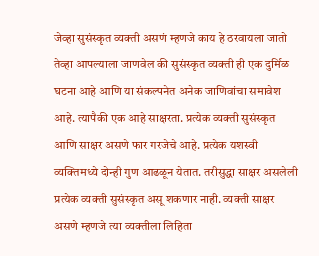जेव्हा सुसंस्कृत व्यक्ती असणं म्हणजे काय हे ठरवायला जातो तेव्हा आपल्याला जाणवेल की सुसंस्कृत व्यक्ती ही एक दुर्मिळ घटना आहे आणि या संकल्पनेत अनेक जाणिवांचा समावेश आहे. त्यापैकी एक आहे साक्षरता. प्रत्येक व्यक्ती सुसंस्कृत आणि साक्षर असणे फार गरजेचे आहे. प्रत्येक यशस्वी व्यक्तिमध्ये दोन्ही गुण आढळून येतात. तरीसुद्धा साक्षर असलेली प्रत्येक व्यक्ती सुसंस्कृत असू शकणार नाही. व्यक्ती साक्षर असणे म्हणजे त्या व्यक्तीला लिहिता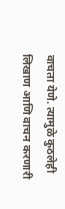वाचता येणे. त्यामुळे कुठलेही लिखाण आणि वाचन करणारी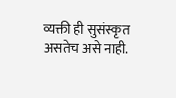व्यक्ती ही सुसंस्कृत असतेच असे नाही.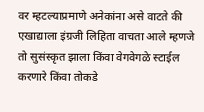वर म्हटल्याप्रमाणे अनेकांना असे वाटते की एखाद्याला इंग्रजी लिहिता वाचता आले म्हणजे तो सुसंस्कृत झाला किंवा वेगवेगळे स्टाईल करणारे किंवा तोकडे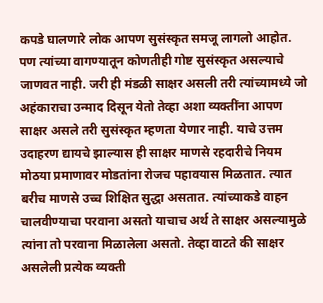कपडे घालणारे लोक आपण सुसंस्कृत समजू लागलो आहोत. पण त्यांच्या वागण्यातून कोणतीही गोष्ट सुसंस्कृत असल्याचे जाणवत नाही. जरी ही मंडळी साक्षर असली तरी त्यांच्यामध्ये जो अहंकाराचा उन्माद दिसून येतो तेव्हा अशा व्यक्तींना आपण साक्षर असले तरी सुसंस्कृत म्हणता येणार नाही. याचे उत्तम उदाहरण द्यायचे झाल्यास ही साक्षर माणसे रहदारीचे नियम मोठया प्रमाणावर मोडतांना रोजच पहावयास मिळतात. त्यात बरीच माणसे उच्च शिक्षित सुद्धा असतात. त्यांच्याकडे वाहन चालवीण्याचा परवाना असतो याचाच अर्थ ते साक्षर असल्यामुळे त्यांना तो परवाना मिळालेला असतो. तेव्हा वाटते की साक्षर असलेली प्रत्येक व्यक्ती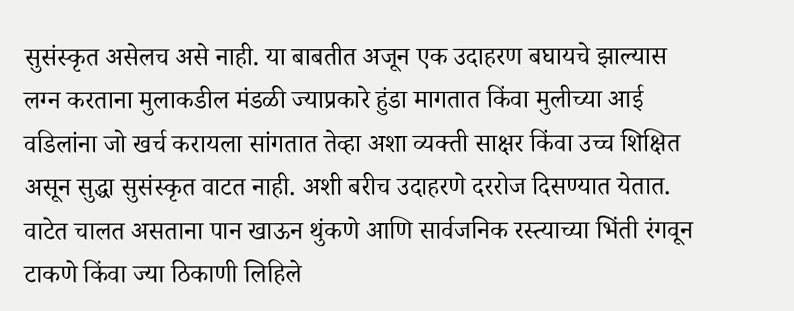सुसंस्कृत असेलच असे नाही. या बाबतीत अजून एक उदाहरण बघायचे झाल्यास लग्न करताना मुलाकडील मंडळी ज्याप्रकारे हुंडा मागतात किंवा मुलीच्या आई वडिलांना जो खर्च करायला सांगतात तेव्हा अशा व्यक्ती साक्षर किंवा उच्च शिक्षित असून सुद्धा सुसंस्कृत वाटत नाही. अशी बरीच उदाहरणे दररोज दिसण्यात येतात. वाटेत चालत असताना पान खाऊन थुंकणे आणि सार्वजनिक रस्त्याच्या भिंती रंगवून टाकणे किंवा ज्या ठिकाणी लिहिले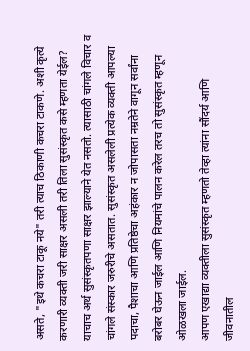असते, "इथे कचरा टाकू नये" तरी त्याच ठिकाणी कचरा टाकणे. अशी कृत्ये करणारी व्यक्ती जरी साक्षर असली तरी तिला सुसंस्कृत कसे म्हणता येईल? याचाच अर्थ सुसंस्कृतपणा साक्षर झाल्याने येत नसतो. त्यासाठी चांगले विचार व चांगले संस्कार जरुरीचे असतात. सुसंस्कृत असलेली प्रत्येक व्यक्ती आपल्या पदाचा, पैशाचा आणि प्रतिष्ठेचा अहंकार न जोपासता नम्रतेने वागून सर्वांना बरोबर घेऊन जाईल आणि नियमांचे पालन करेल तरच तो सुसंस्कृत म्हणून ओळखला जाईल.
आपण एखाद्या व्यक्तीला सुसंस्कृत म्हणतो तेव्हा त्यांना सौंदर्य आणि जीवनातील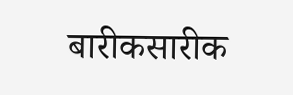बारीकसारीक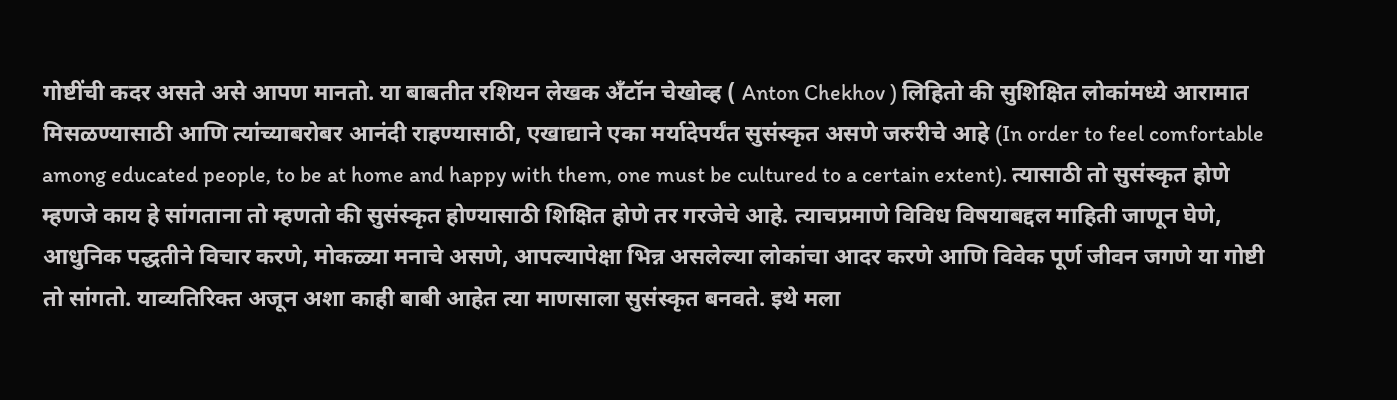गोष्टींची कदर असते असे आपण मानतो. या बाबतीत रशियन लेखक अँटॉन चेखोव्ह ( Anton Chekhov ) लिहितो की सुशिक्षित लोकांमध्ये आरामात मिसळण्यासाठी आणि त्यांच्याबरोबर आनंदी राहण्यासाठी, एखाद्याने एका मर्यादेपर्यंत सुसंस्कृत असणे जरुरीचे आहे (In order to feel comfortable among educated people, to be at home and happy with them, one must be cultured to a certain extent). त्यासाठी तो सुसंस्कृत होणे म्हणजे काय हे सांगताना तो म्हणतो की सुसंस्कृत होण्यासाठी शिक्षित होणे तर गरजेचे आहे. त्याचप्रमाणे विविध विषयाबद्दल माहिती जाणून घेणे, आधुनिक पद्धतीने विचार करणे, मोकळ्या मनाचे असणे, आपल्यापेक्षा भिन्न असलेल्या लोकांचा आदर करणे आणि विवेक पूर्ण जीवन जगणे या गोष्टी तो सांगतो. याव्यतिरिक्त अजून अशा काही बाबी आहेत त्या माणसाला सुसंस्कृत बनवते. इथे मला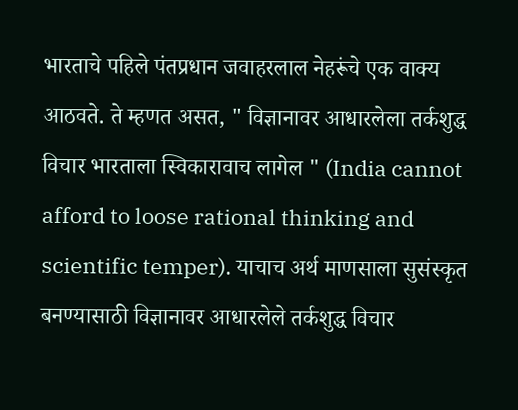भारताचे पहिले पंतप्रधान जवाहरलाल नेहरूंचे एक वाक्य आठवते. ते म्हणत असत, " विज्ञानावर आधारलेला तर्कशुद्ध विचार भारताला स्विकारावाच लागेल " (India cannot afford to loose rational thinking and scientific temper). याचाच अर्थ माणसाला सुसंस्कृत बनण्यासाठी विज्ञानावर आधारलेले तर्कशुद्ध विचार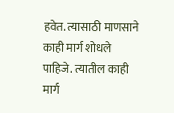हवेत. त्यासाठी माणसाने काही मार्ग शोधले पाहिजे. त्यातील काही मार्ग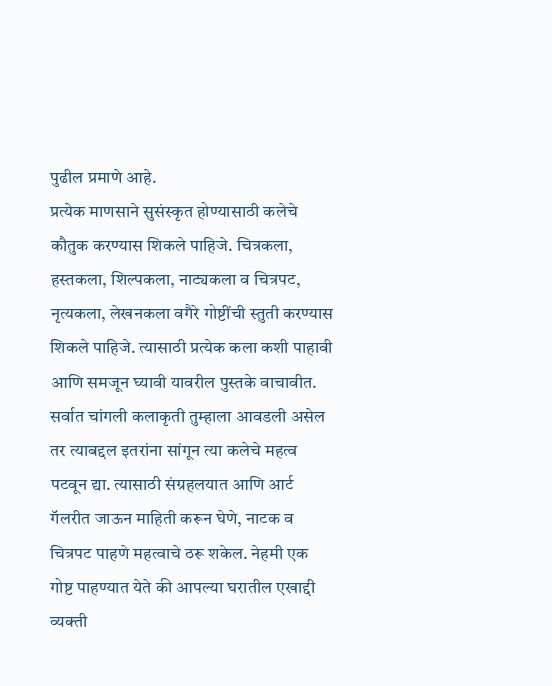पुढील प्रमाणे आहे.
प्रत्येक माणसाने सुसंस्कृत होण्यासाठी कलेचे कौतुक करण्यास शिकले पाहिजे. चित्रकला, हस्तकला, शिल्पकला, नाट्यकला व चित्रपट, नृत्यकला, लेखनकला वगैरे गोष्टींची स्तुती करण्यास शिकले पाहिजे. त्यासाठी प्रत्येक कला कशी पाहावी आणि समजून घ्यावी यावरील पुस्तके वाचावीत. सर्वात चांगली कलाकृती तुम्हाला आवडली असेल तर त्याबद्दल इतरांना सांगून त्या कलेचे महत्व पटवून द्या. त्यासाठी संग्रहलयात आणि आर्ट गॅलरीत जाऊन माहिती करून घेणे, नाटक व चित्रपट पाहणे महत्वाचे ठरू शकेल. नेहमी एक गोष्ट पाहण्यात येते की आपल्या घरातील एखाद्दी व्यक्ती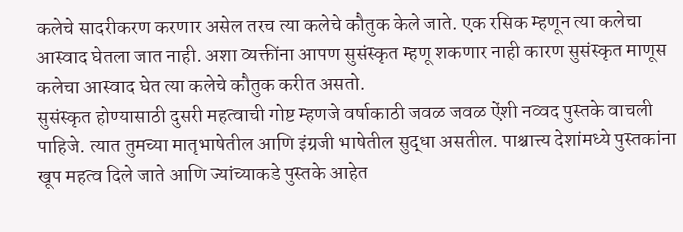कलेचे सादरीकरण करणार असेल तरच त्या कलेचे कौतुक केले जाते. एक रसिक म्हणून त्या कलेचा आस्वाद घेतला जात नाही. अशा व्यक्तींना आपण सुसंस्कृत म्हणू शकणार नाही कारण सुसंस्कृत माणूस कलेचा आस्वाद घेत त्या कलेचे कौतुक करीत असतो.
सुसंस्कृत होण्यासाठी दुसरी महत्वाची गोष्ट म्हणजे वर्षाकाठी जवळ जवळ ऐंशी नव्वद पुस्तके वाचली पाहिजे. त्यात तुमच्या मातृभाषेतील आणि इंग्रजी भाषेतील सुद्धा असतील. पाश्चात्त्य देशांमध्ये पुस्तकांना खूप महत्व दिले जाते आणि ज्यांच्याकडे पुस्तके आहेत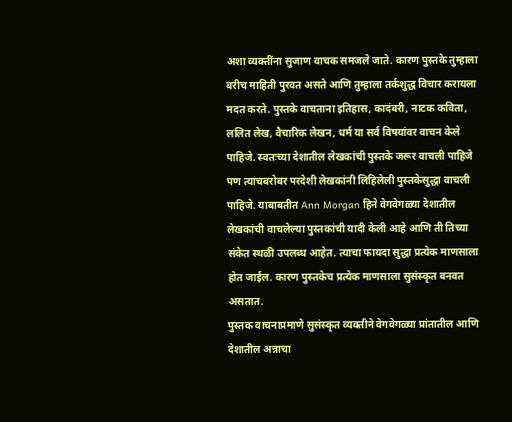अशा व्यक्तींना सुजाण वाचक समजले जाते. कारण पुस्तके तुम्हाला बरीच माहिती पुरवत असते आणि तुम्हाला तर्कशुद्ध विचार करायला मदत करते. पुस्तके वाचताना इतिहास, कादंबरी, नाटक कविता, ललित लेख, वैचारिक लेखन, धर्म या सर्व विषयांवर वाचन केले पाहिजे. स्वतःच्या देशातील लेखकांची पुस्तके जरूर वाचली पाहिजे पण त्याचबरोबर परदेशी लेखकांनी लिहिलेली पुस्तकेसुद्धा वाचली पाहिजे. याबाबतीत Ann Morgan हिने वेगवेगळ्या देशातील लेखकांची वाचलेल्या पुस्तकांची यादी केली आहे आणि ती तिच्या संकेत स्थळी उपलब्ध आहेत. त्याचा फायदा सुद्धा प्रत्येक माणसाला होत जाईल. कारण पुस्तकेच प्रत्येक माणसाला सुसंस्कृत बनवत असतात.
पुस्तक वाचनाप्रमाणे सुसंस्कृत व्यक्तीने वेगवेगळ्या प्रांतातील आणि देशातील अन्नाचा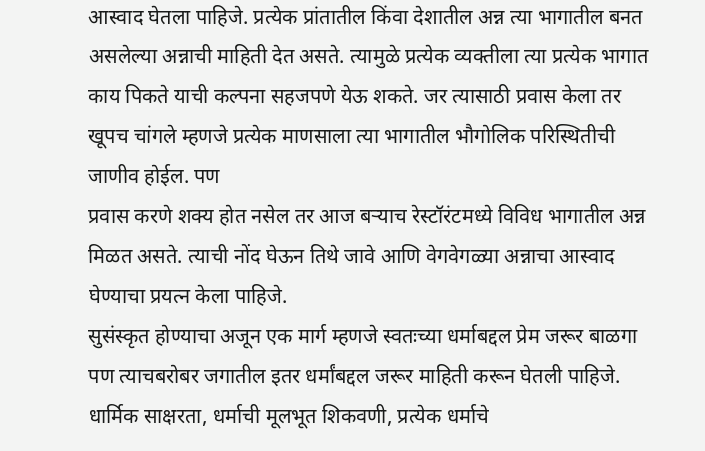आस्वाद घेतला पाहिजे. प्रत्येक प्रांतातील किंवा देशातील अन्न त्या भागातील बनत असलेल्या अन्नाची माहिती देत असते. त्यामुळे प्रत्येक व्यक्तीला त्या प्रत्येक भागात काय पिकते याची कल्पना सहजपणे येऊ शकते. जर त्यासाठी प्रवास केला तर खूपच चांगले म्हणजे प्रत्येक माणसाला त्या भागातील भौगोलिक परिस्थितीची जाणीव होईल. पण
प्रवास करणे शक्य होत नसेल तर आज बऱ्याच रेस्टॉरंटमध्ये विविध भागातील अन्न मिळत असते. त्याची नोंद घेऊन तिथे जावे आणि वेगवेगळ्या अन्नाचा आस्वाद घेण्याचा प्रयत्न केला पाहिजे.
सुसंस्कृत होण्याचा अजून एक मार्ग म्हणजे स्वतःच्या धर्माबद्दल प्रेम जरूर बाळगा पण त्याचबरोबर जगातील इतर धर्मांबद्दल जरूर माहिती करून घेतली पाहिजे. धार्मिक साक्षरता, धर्माची मूलभूत शिकवणी, प्रत्येक धर्माचे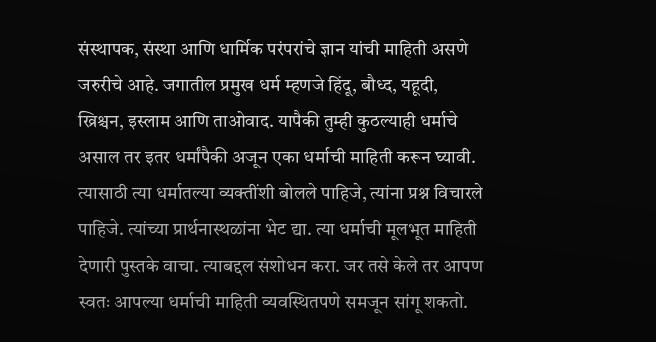संस्थापक, संस्था आणि धार्मिक परंपरांचे ज्ञान यांची माहिती असणे जरुरीचे आहे. जगातील प्रमुख धर्म म्हणजे हिंदू, बौध्द, यहूदी, ख्रिश्चन, इस्लाम आणि ताओवाद. यापैकी तुम्ही कुठल्याही धर्माचे असाल तर इतर धर्मांपैकी अजून एका धर्माची माहिती करून घ्यावी. त्यासाठी त्या धर्मातल्या व्यक्तींशी बोलले पाहिजे, त्यांना प्रश्न विचारले पाहिजे. त्यांच्या प्रार्थनास्थळांना भेट द्या. त्या धर्माची मूलभूत माहिती देणारी पुस्तके वाचा. त्याबद्दल संशोधन करा. जर तसे केले तर आपण स्वतः आपल्या धर्माची माहिती व्यवस्थितपणे समजून सांगू शकतो.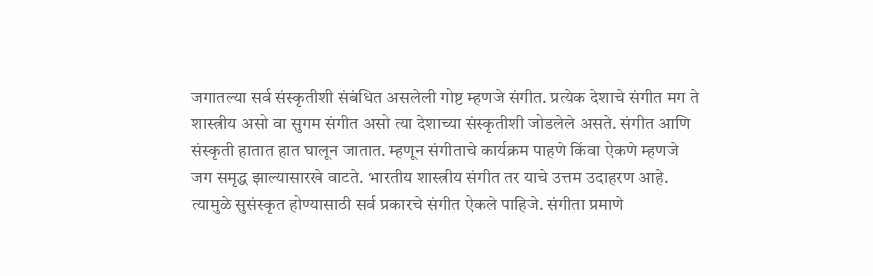जगातल्या सर्व संस्कृतीशी संबंधित असलेली गोष्ट म्हणजे संगीत. प्रत्येक देशाचे संगीत मग ते शास्त्रीय असो वा सुगम संगीत असो त्या देशाच्या संस्कृतीशी जोडलेले असते. संगीत आणि संस्कृती हातात हात घालून जातात. म्हणून संगीताचे कार्यक्रम पाहणे किंवा ऐकणे म्हणजे जग समृद्ध झाल्यासारखे वाटते. भारतीय शास्त्रीय संगीत तर याचे उत्तम उदाहरण आहे. त्यामुळे सुसंस्कृत होण्यासाठी सर्व प्रकारचे संगीत ऐकले पाहिजे. संगीता प्रमाणे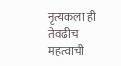नृत्यकला ही तेवढीच महत्वाची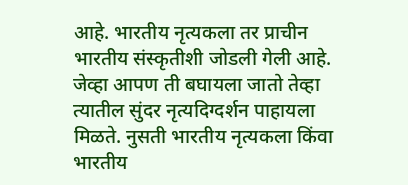आहे. भारतीय नृत्यकला तर प्राचीन भारतीय संस्कृतीशी जोडली गेली आहे. जेव्हा आपण ती बघायला जातो तेव्हा त्यातील सुंदर नृत्यदिग्दर्शन पाहायला मिळते. नुसती भारतीय नृत्यकला किंवा भारतीय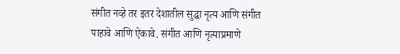संगीत नव्हे तर इतर देशातील सुद्धा नृत्य आणि संगीत पाहावे आणि ऐकावे. संगीत आणि नृत्याप्रमाणे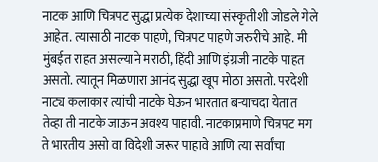नाटक आणि चित्रपट सुद्धा प्रत्येक देशाच्या संस्कृतीशी जोडले गेले आहेत. त्यासाठी नाटक पाहणे, चित्रपट पाहणे जरुरीचे आहे. मी मुंबईत राहत असल्याने मराठी, हिंदी आणि इंग्रजी नाटके पाहत असतो. त्यातून मिळणारा आनंद सुद्धा खूप मोठा असतो. परदेशी नाट्य कलाकार त्यांची नाटके घेऊन भारतात बऱ्याचदा येतात तेव्हा ती नाटके जाऊन अवश्य पाहावी. नाटकाप्रमाणे चित्रपट मग ते भारतीय असो वा विदेशी जरूर पाहावे आणि त्या सर्वांचा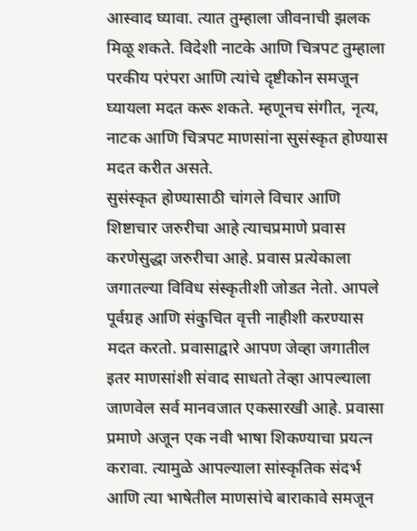आस्वाद घ्यावा. त्यात तुम्हाला जीवनाची झलक मिळू शकते. विदेशी नाटके आणि चित्रपट तुम्हाला परकीय परंपरा आणि त्यांचे दृष्टीकोन समजून घ्यायला मदत करू शकते. म्हणूनच संगीत, नृत्य, नाटक आणि चित्रपट माणसांना सुसंस्कृत होण्यास मदत करीत असते.
सुसंस्कृत होण्यासाठी चांगले विचार आणि शिष्टाचार जरुरीचा आहे त्याचप्रमाणे प्रवास करणेसुद्धा जरुरीचा आहे. प्रवास प्रत्येकाला जगातल्या विविध संस्कृतीशी जोडत नेतो. आपले पूर्वग्रह आणि संकुचित वृत्ती नाहीशी करण्यास मदत करतो. प्रवासाद्वारे आपण जेव्हा जगातील इतर माणसांशी संवाद साधतो तेव्हा आपल्याला जाणवेल सर्व मानवजात एकसारखी आहे. प्रवासा प्रमाणे अजून एक नवी भाषा शिकण्याचा प्रयत्न करावा. त्यामुळे आपल्याला सांस्कृतिक संदर्भ आणि त्या भाषेतील माणसांचे बाराकावे समजून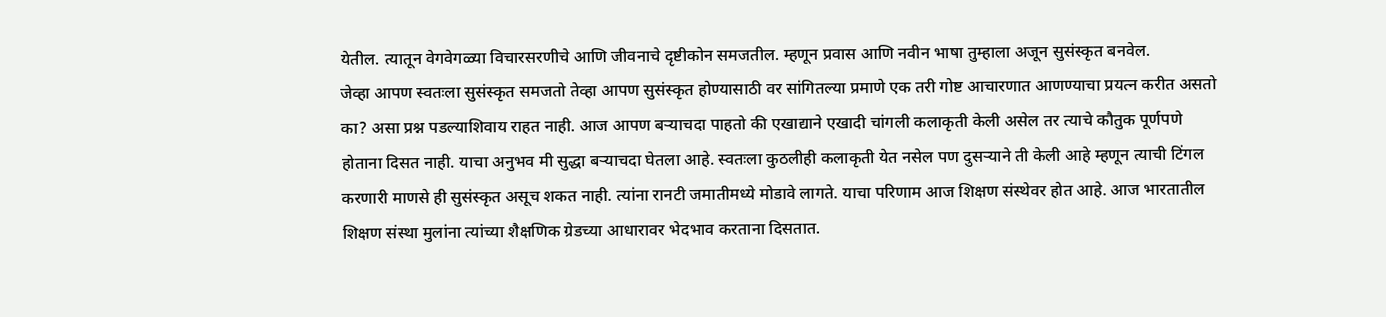येतील. त्यातून वेगवेगळ्या विचारसरणीचे आणि जीवनाचे दृष्टीकोन समजतील. म्हणून प्रवास आणि नवीन भाषा तुम्हाला अजून सुसंस्कृत बनवेल.
जेव्हा आपण स्वतःला सुसंस्कृत समजतो तेव्हा आपण सुसंस्कृत होण्यासाठी वर सांगितल्या प्रमाणे एक तरी गोष्ट आचारणात आणण्याचा प्रयत्न करीत असतो का? असा प्रश्न पडल्याशिवाय राहत नाही. आज आपण बऱ्याचदा पाहतो की एखाद्याने एखादी चांगली कलाकृती केली असेल तर त्याचे कौतुक पूर्णपणे होताना दिसत नाही. याचा अनुभव मी सुद्धा बऱ्याचदा घेतला आहे. स्वतःला कुठलीही कलाकृती येत नसेल पण दुसऱ्याने ती केली आहे म्हणून त्याची टिंगल करणारी माणसे ही सुसंस्कृत असूच शकत नाही. त्यांना रानटी जमातीमध्ये मोडावे लागते. याचा परिणाम आज शिक्षण संस्थेवर होत आहे. आज भारतातील शिक्षण संस्था मुलांना त्यांच्या शैक्षणिक ग्रेडच्या आधारावर भेदभाव करताना दिसतात.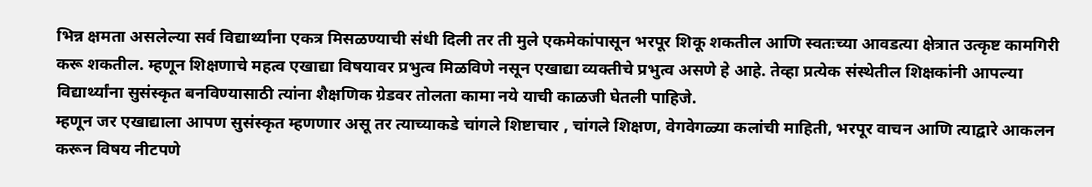भिन्न क्षमता असलेल्या सर्व विद्यार्थ्यांना एकत्र मिसळण्याची संधी दिली तर ती मुले एकमेकांपासून भरपूर शिकू शकतील आणि स्वतःच्या आवडत्या क्षेत्रात उत्कृष्ट कामगिरी करू शकतील. म्हणून शिक्षणाचे महत्व एखाद्या विषयावर प्रभुत्व मिळविणे नसून एखाद्या व्यक्तीचे प्रभुत्व असणे हे आहे. तेव्हा प्रत्येक संस्थेतील शिक्षकांनी आपल्या विद्यार्थ्यांना सुसंस्कृत बनविण्यासाठी त्यांना शैक्षणिक ग्रेडवर तोलता कामा नये याची काळजी घेतली पाहिजे.
म्हणून जर एखाद्याला आपण सुसंस्कृत म्हणणार असू तर त्याच्याकडे चांगले शिष्टाचार , चांगले शिक्षण, वेगवेगळ्या कलांची माहिती, भरपूर वाचन आणि त्याद्वारे आकलन करून विषय नीटपणे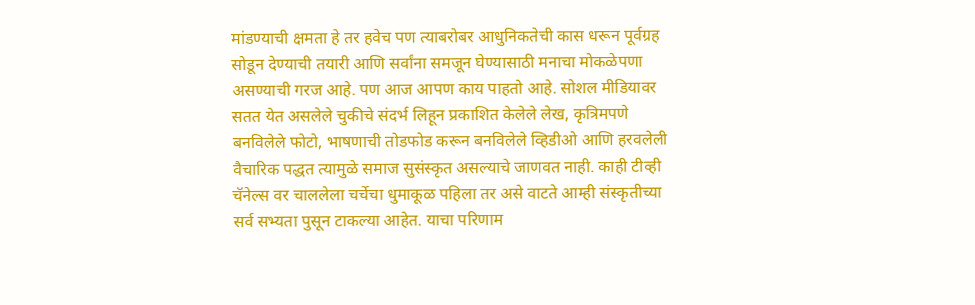मांडण्याची क्षमता हे तर हवेच पण त्याबरोबर आधुनिकतेची कास धरून पूर्वग्रह सोडून देण्याची तयारी आणि सर्वांना समजून घेण्यासाठी मनाचा मोकळेपणा असण्याची गरज आहे. पण आज आपण काय पाहतो आहे. सोशल मीडियावर सतत येत असलेले चुकीचे संदर्भ लिहून प्रकाशित केलेले लेख, कृत्रिमपणे बनविलेले फोटो, भाषणाची तोडफोड करून बनविलेले व्हिडीओ आणि हरवलेली वैचारिक पद्धत त्यामुळे समाज सुसंस्कृत असल्याचे जाणवत नाही. काही टीव्ही चॅनेल्स वर चाललेला चर्चेचा धुमाकूळ पहिला तर असे वाटते आम्ही संस्कृतीच्या सर्व सभ्यता पुसून टाकल्या आहेत. याचा परिणाम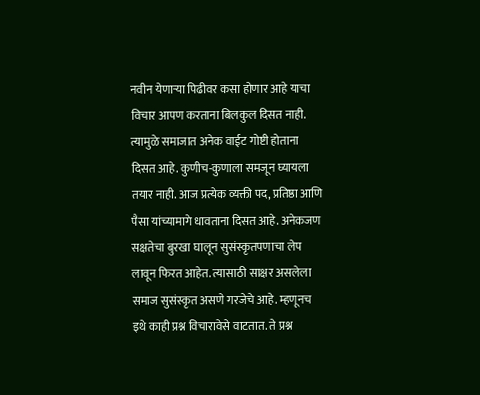नवीन येणाऱ्या पिढीवर कसा होणार आहे याचा विचार आपण करताना बिलकुल दिसत नाही. त्यामुळे समाजात अनेक वाईट गोष्टी होताना दिसत आहे. कुणीच-कुणाला समजून घ्यायला तयार नाही. आज प्रत्येक व्यक्ती पद, प्रतिष्ठा आणि पैसा यांच्यामागे धावताना दिसत आहे. अनेकजण सक्षतेचा बुरखा घालून सुसंस्कृतपणाचा लेप लावून फिरत आहेत. त्यासाठी साक्षर असलेला समाज सुसंस्कृत असणे गरजेचे आहे. म्हणूनच इथे काही प्रश्न विचारावेसे वाटतात. ते प्रश्न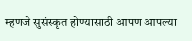म्हणजे सुसंस्कृत होण्यासाठी आपण आपल्या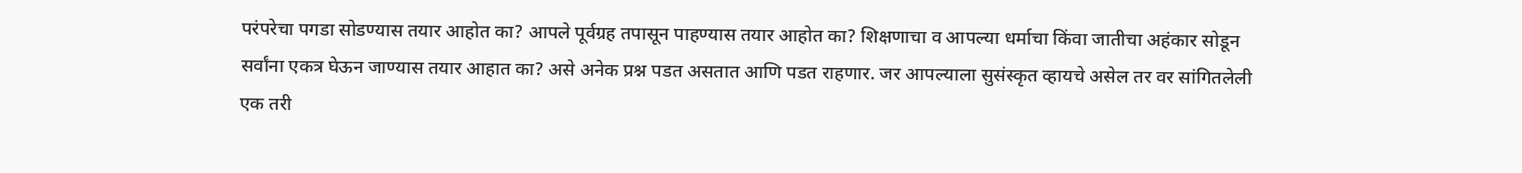परंपरेचा पगडा सोडण्यास तयार आहोत का? आपले पूर्वग्रह तपासून पाहण्यास तयार आहोत का? शिक्षणाचा व आपल्या धर्माचा किंवा जातीचा अहंकार सोडून सर्वांना एकत्र घेऊन जाण्यास तयार आहात का? असे अनेक प्रश्न पडत असतात आणि पडत राहणार. जर आपल्याला सुसंस्कृत व्हायचे असेल तर वर सांगितलेली एक तरी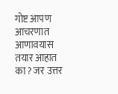गोष्ट आपण आचरणात आणावयास तयार आहात का? जर उत्तर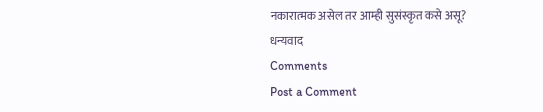नकारात्मक असेल तर आम्ही सुसंस्कृत कसे असू?
धन्यवाद
Comments
Post a Comment